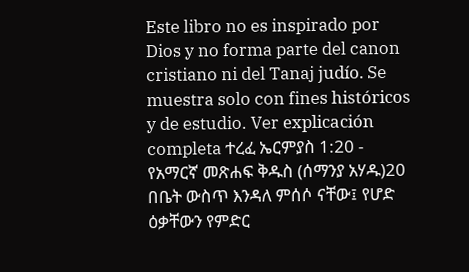Este libro no es inspirado por Dios y no forma parte del canon cristiano ni del Tanaj judío. Se muestra solo con fines históricos y de estudio. Ver explicación completa ተረፈ ኤርምያስ 1:20 - የአማርኛ መጽሐፍ ቅዱስ (ሰማንያ አሃዱ)20 በቤት ውስጥ እንዳለ ምሰሶ ናቸው፤ የሆድ ዕቃቸውን የምድር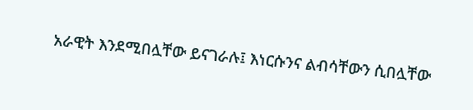አራዊት እንደሚበሏቸው ይናገራሉ፤ እነርሱንና ልብሳቸውን ሲበሏቸው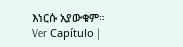እነርሱ አያውቁም። Ver Capítulo |